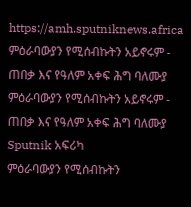https://amh.sputniknews.africa
ምዕራባውያን የሚሰብኩትን አይኖሩም - ጠበቃ እና የዓለም አቀፍ ሕግ ባለሙያ
ምዕራባውያን የሚሰብኩትን አይኖሩም - ጠበቃ እና የዓለም አቀፍ ሕግ ባለሙያ
Sputnik አፍሪካ
ምዕራባውያን የሚሰብኩትን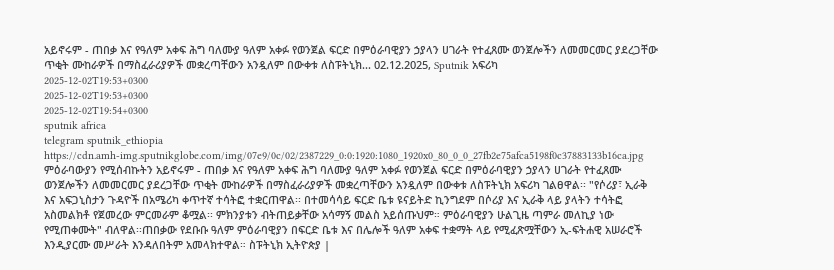አይኖሩም - ጠበቃ እና የዓለም አቀፍ ሕግ ባለሙያ ዓለም አቀፉ የወንጀል ፍርድ በምዕራባዊያን ኃያላን ሀገራት የተፈጸሙ ወንጀሎችን ለመመርመር ያደረጋቸው ጥቂት ሙከራዎች በማስፈራሪያዎች መቋረጣቸውን አንዷለም በውቀቱ ለስፑትኒክ... 02.12.2025, Sputnik አፍሪካ
2025-12-02T19:53+0300
2025-12-02T19:53+0300
2025-12-02T19:54+0300
sputnik africa
telegram sputnik_ethiopia
https://cdn.amh-img.sputnikglobe.com/img/07e9/0c/02/2387229_0:0:1920:1080_1920x0_80_0_0_27fb2e75afca5198f0c37883133b16ca.jpg
ምዕራባውያን የሚሰብኩትን አይኖሩም - ጠበቃ እና የዓለም አቀፍ ሕግ ባለሙያ ዓለም አቀፉ የወንጀል ፍርድ በምዕራባዊያን ኃያላን ሀገራት የተፈጸሙ ወንጀሎችን ለመመርመር ያደረጋቸው ጥቂት ሙከራዎች በማስፈራሪያዎች መቋረጣቸውን አንዷለም በውቀቱ ለስፑትኒክ አፍሪካ ገልፀዋል፡፡ "የሶሪያ፣ ኢራቅ እና አፍጋኒስታን ጉዳዮች በአሜሪካ ቀጥተኛ ተሳትፎ ተቋርጠዋል፡፡ በተመሳሳይ ፍርድ ቤቱ ዩናይትድ ኪንግደም በሶሪያ እና ኢራቅ ላይ ያላትን ተሳትፎ አስመልክቶ የጀመረው ምርመራም ቆሟል፡፡ ምክንያቱን ብትጠይቃቸው አሳማኝ መልስ አይሰጡህም። ምዕራባዊያን ሁልጊዜ ጣምራ መለኪያ ነው የሚጠቀሙት" ብለዋል፡፡ጠበቃው የደቡቡ ዓለም ምዕራባዊያን በፍርድ ቤቱ እና በሌሎች ዓለም አቀፍ ተቋማት ላይ የሚፈጽሟቸውን ኢ-ፍትሐዊ አሠራሮች እንዲያርሙ መሥራት እንዳለበትም አመላክተዋል። ስፑትኒክ ኢትዮጵያ |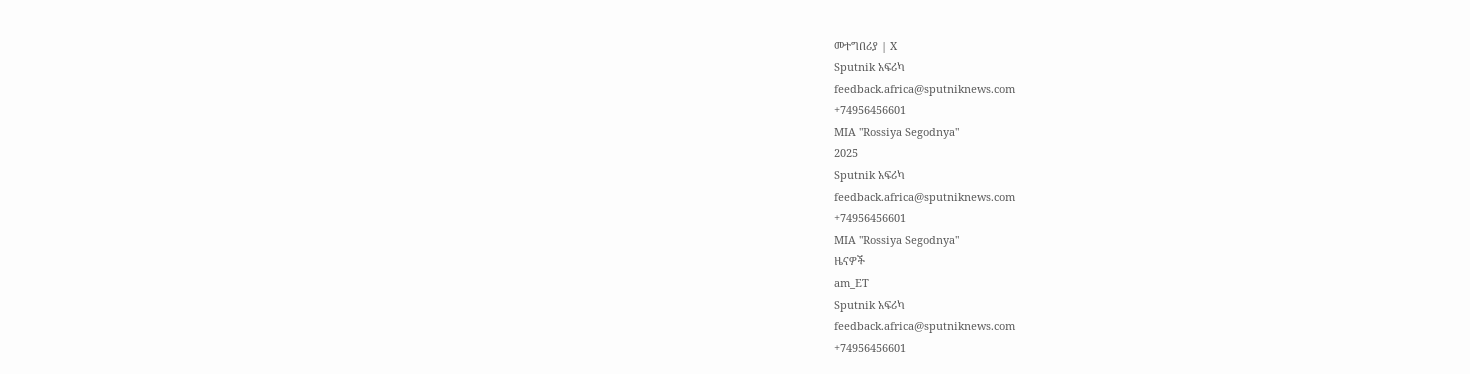መተግበሪያ | X
Sputnik አፍሪካ
feedback.africa@sputniknews.com
+74956456601
MIA "Rossiya Segodnya"
2025
Sputnik አፍሪካ
feedback.africa@sputniknews.com
+74956456601
MIA "Rossiya Segodnya"
ዜናዎች
am_ET
Sputnik አፍሪካ
feedback.africa@sputniknews.com
+74956456601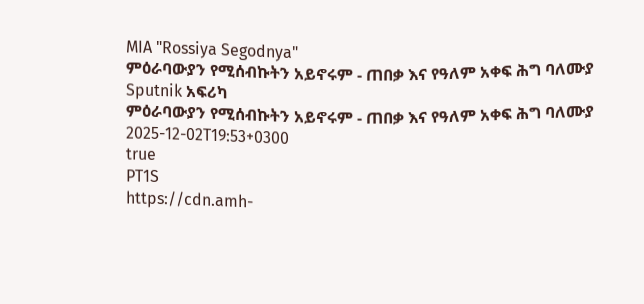MIA "Rossiya Segodnya"
ምዕራባውያን የሚሰብኩትን አይኖሩም - ጠበቃ እና የዓለም አቀፍ ሕግ ባለሙያ
Sputnik አፍሪካ
ምዕራባውያን የሚሰብኩትን አይኖሩም - ጠበቃ እና የዓለም አቀፍ ሕግ ባለሙያ
2025-12-02T19:53+0300
true
PT1S
https://cdn.amh-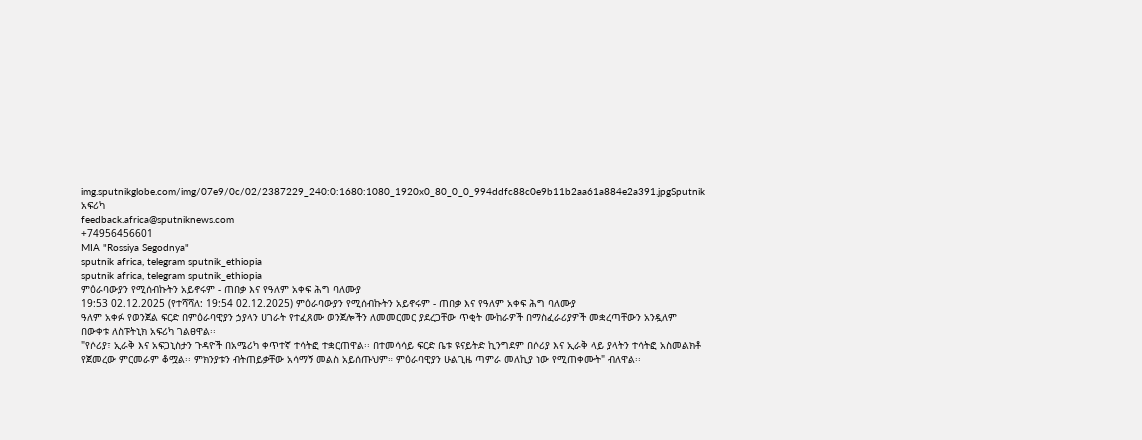img.sputnikglobe.com/img/07e9/0c/02/2387229_240:0:1680:1080_1920x0_80_0_0_994ddfc88c0e9b11b2aa61a884e2a391.jpgSputnik አፍሪካ
feedback.africa@sputniknews.com
+74956456601
MIA "Rossiya Segodnya"
sputnik africa, telegram sputnik_ethiopia
sputnik africa, telegram sputnik_ethiopia
ምዕራባውያን የሚሰብኩትን አይኖሩም - ጠበቃ እና የዓለም አቀፍ ሕግ ባለሙያ
19:53 02.12.2025 (የተሻሻለ: 19:54 02.12.2025) ምዕራባውያን የሚሰብኩትን አይኖሩም - ጠበቃ እና የዓለም አቀፍ ሕግ ባለሙያ
ዓለም አቀፉ የወንጀል ፍርድ በምዕራባዊያን ኃያላን ሀገራት የተፈጸሙ ወንጀሎችን ለመመርመር ያደረጋቸው ጥቂት ሙከራዎች በማስፈራሪያዎች መቋረጣቸውን አንዷለም በውቀቱ ለስፑትኒክ አፍሪካ ገልፀዋል፡፡
"የሶሪያ፣ ኢራቅ እና አፍጋኒስታን ጉዳዮች በአሜሪካ ቀጥተኛ ተሳትፎ ተቋርጠዋል፡፡ በተመሳሳይ ፍርድ ቤቱ ዩናይትድ ኪንግደም በሶሪያ እና ኢራቅ ላይ ያላትን ተሳትፎ አስመልክቶ የጀመረው ምርመራም ቆሟል፡፡ ምክንያቱን ብትጠይቃቸው አሳማኝ መልስ አይሰጡህም። ምዕራባዊያን ሁልጊዜ ጣምራ መለኪያ ነው የሚጠቀሙት" ብለዋል፡፡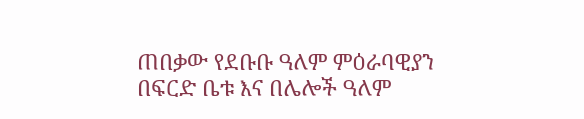ጠበቃው የደቡቡ ዓለም ምዕራባዊያን በፍርድ ቤቱ እና በሌሎች ዓለም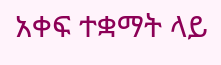አቀፍ ተቋማት ላይ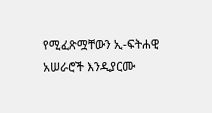የሚፈጽሟቸውን ኢ-ፍትሐዊ አሠራሮች እንዲያርሙ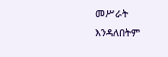መሥራት እንዳለበትም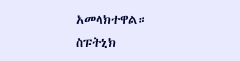አመላክተዋል።
ስፑትኒክ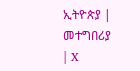ኢትዮጵያ | መተግበሪያ | X